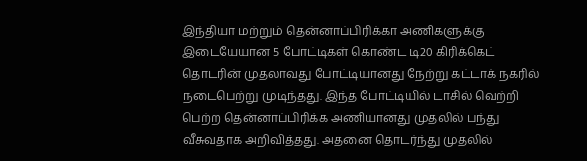இந்தியா மற்றும் தென்னாப்பிரிக்கா அணிகளுக்கு இடையேயான 5 போட்டிகள் கொண்ட டி20 கிரிக்கெட் தொடரின் முதலாவது போட்டியானது நேற்று கட்டாக் நகரில் நடைபெற்று முடிந்தது. இந்த போட்டியில் டாசில் வெற்றி பெற்ற தென்னாப்பிரிக்க அணியானது முதலில் பந்து வீசுவதாக அறிவித்தது. அதனை தொடர்ந்து முதலில்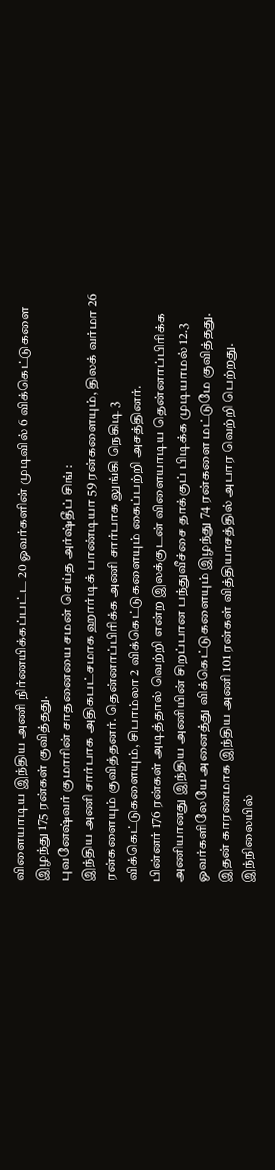விளையாடிய இந்திய அணி நிர்ணயிக்கப்பட்ட 20 ஓவர்களின் முடிவில் 6 விக்கெட்டுகளை இழந்து 175 ரன்கள் குவித்தது.
புவனேஷ்வர் குமாரின் சாதனையை சமன் செய்த அர்ஷ்தீப் சிங் :
இந்திய அணி சார்பாக அதிகபட்சமாக ஹார்டிக் பாண்டியா 59 ரன்களையும், திலக் வர்மா 26 ரன்களையும் குவித்தனர். தென்னாப்பிரிக்க அணி சார்பாக லுங்கி நெகிடி 3 விக்கெட்டுகளையும், சிபாம்லா 2 விக்கெட்டுகளையும் கைப்பற்றி அசத்தினர்.
பின்னர் 176 ரன்கள் அடித்தால் வெற்றி என்ற இலக்குடன் விளையாடிய தென்னாப்பிரிக்க அணியானது இந்திய அணியின் சிறப்பான பந்துவீச்சை தாக்குப் பிடிக்க முடியாமல் 12.3 ஓவர்களிலேயே அனைத்து விக்கெட்டுகளையும் இழந்து 74 ரன்களை மட்டுமே குவித்தது. இதன் காரணமாக இந்திய அணி 101 ரன்கள் வித்தியாசத்தில் அபார வெற்றி பெற்றது.
இந்நிலையில்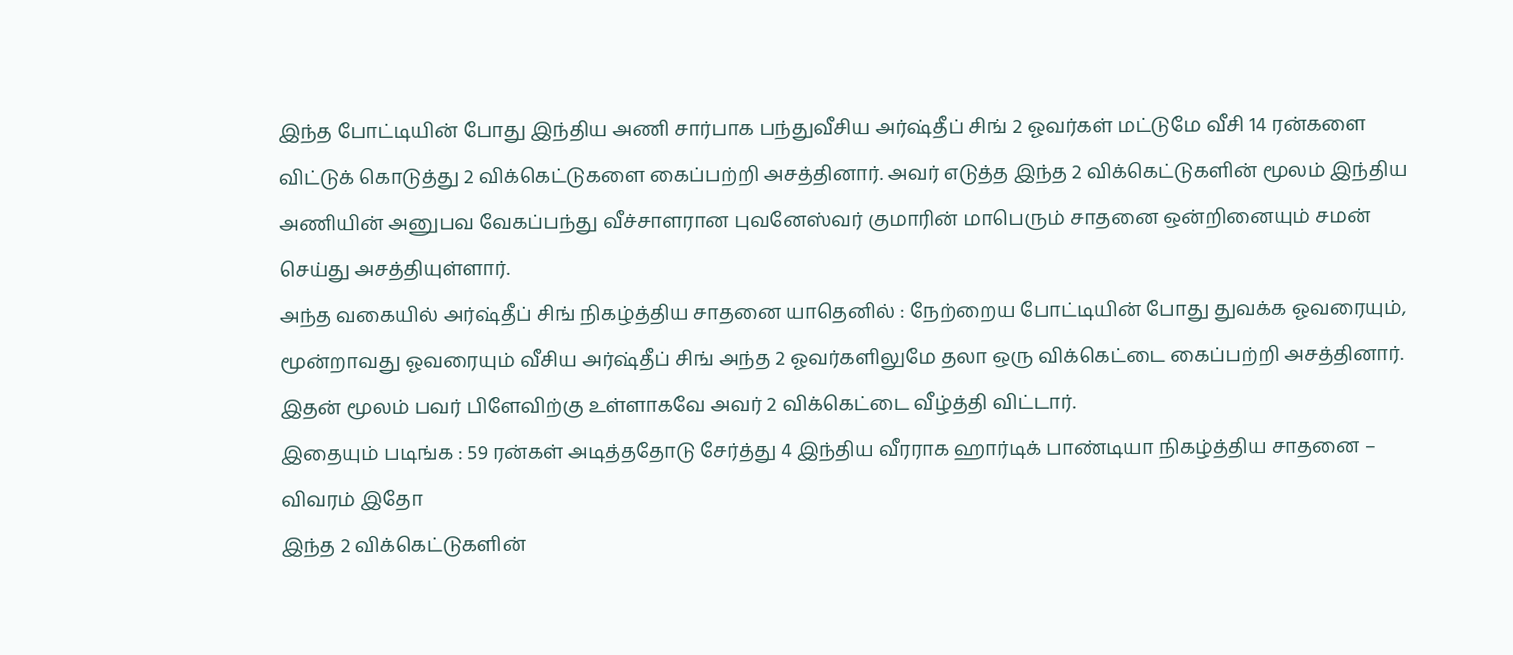இந்த போட்டியின் போது இந்திய அணி சார்பாக பந்துவீசிய அர்ஷ்தீப் சிங் 2 ஓவர்கள் மட்டுமே வீசி 14 ரன்களை விட்டுக் கொடுத்து 2 விக்கெட்டுகளை கைப்பற்றி அசத்தினார். அவர் எடுத்த இந்த 2 விக்கெட்டுகளின் மூலம் இந்திய அணியின் அனுபவ வேகப்பந்து வீச்சாளரான புவனேஸ்வர் குமாரின் மாபெரும் சாதனை ஒன்றினையும் சமன் செய்து அசத்தியுள்ளார்.
அந்த வகையில் அர்ஷ்தீப் சிங் நிகழ்த்திய சாதனை யாதெனில் : நேற்றைய போட்டியின் போது துவக்க ஓவரையும், மூன்றாவது ஓவரையும் வீசிய அர்ஷ்தீப் சிங் அந்த 2 ஓவர்களிலுமே தலா ஒரு விக்கெட்டை கைப்பற்றி அசத்தினார். இதன் மூலம் பவர் பிளேவிற்கு உள்ளாகவே அவர் 2 விக்கெட்டை வீழ்த்தி விட்டார்.
இதையும் படிங்க : 59 ரன்கள் அடித்ததோடு சேர்த்து 4 இந்திய வீரராக ஹார்டிக் பாண்டியா நிகழ்த்திய சாதனை – விவரம் இதோ
இந்த 2 விக்கெட்டுகளின்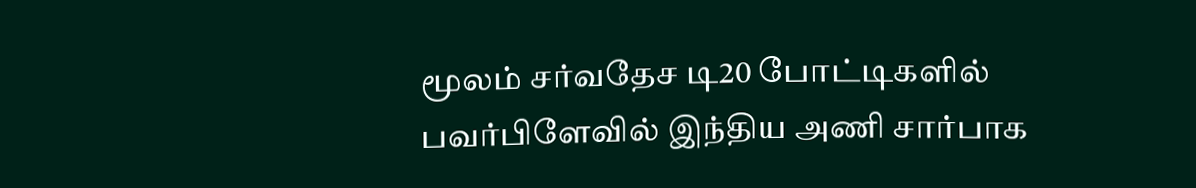மூலம் சர்வதேச டி20 போட்டிகளில் பவர்பிளேவில் இந்திய அணி சார்பாக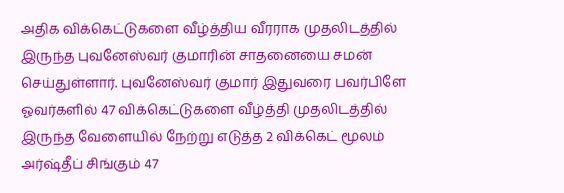அதிக விக்கெட்டுகளை வீழ்த்திய வீரராக முதலிடத்தில் இருந்த புவனேஸ்வர் குமாரின் சாதனையை சமன் செய்துள்ளார். புவனேஸ்வர் குமார் இதுவரை பவர்பிளே ஓவர்களில் 47 விக்கெட்டுகளை வீழ்த்தி முதலிடத்தில் இருந்த வேளையில் நேற்று எடுத்த 2 விக்கெட் மூலம் அர்ஷ்தீப் சிங்கும் 47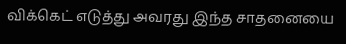விக்கெட் எடுத்து அவரது இந்த சாதனையை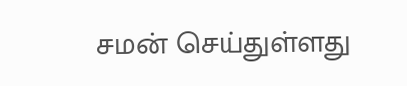சமன் செய்துள்ளது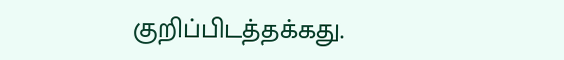குறிப்பிடத்தக்கது.